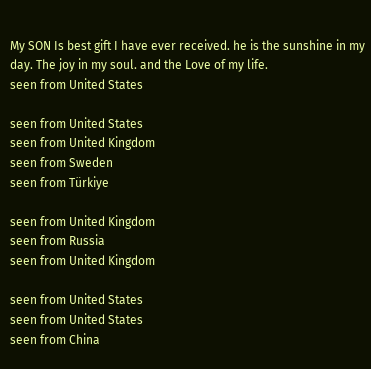My SON Is best gift I have ever received. he is the sunshine in my day. The joy in my soul. and the Love of my life.
seen from United States

seen from United States
seen from United Kingdom
seen from Sweden
seen from Türkiye

seen from United Kingdom
seen from Russia
seen from United Kingdom

seen from United States
seen from United States
seen from China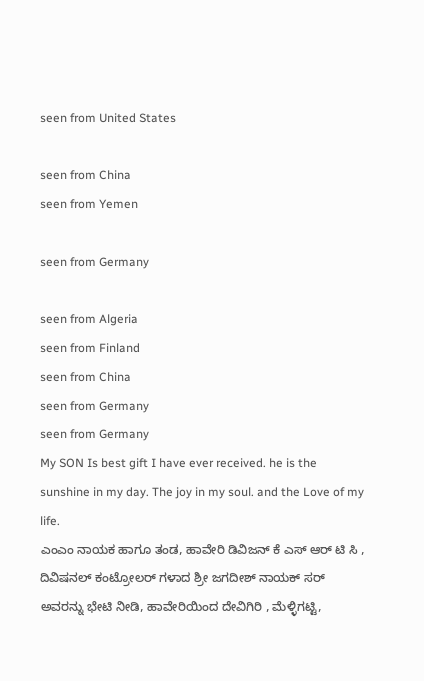seen from United States

seen from China
seen from Yemen

seen from Germany

seen from Algeria
seen from Finland
seen from China
seen from Germany
seen from Germany
My SON Is best gift I have ever received. he is the sunshine in my day. The joy in my soul. and the Love of my life.
ಎಂಎಂ ನಾಯಕ ಹಾಗೂ ತಂಡ, ಹಾವೇರಿ ಡಿವಿಜನ್ ಕೆ ಎಸ್ ಆರ್ ಟಿ ಸಿ , ದಿವಿಷನಲ್ ಕಂಟ್ರೋಲರ್ ಗಳಾದ ಶ್ರೀ ಜಗದೀಶ್ ನಾಯಕ್ ಸರ್ ಅವರನ್ನು ಭೇಟಿ ನೀಡಿ, ಹಾವೇರಿಯಿಂದ ದೇವಿಗಿರಿ , ಮೆಳ್ಳಿಗಟ್ಟಿ,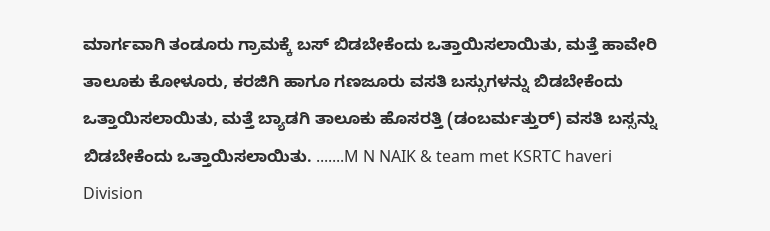ಮಾರ್ಗವಾಗಿ ತಂಡೂರು ಗ್ರಾಮಕ್ಕೆ ಬಸ್ ಬಿಡಬೇಕೆಂದು ಒತ್ತಾಯಿಸಲಾಯಿತು, ಮತ್ತೆ ಹಾವೇರಿ ತಾಲೂಕು ಕೋಳೂರು, ಕರಜಿಗಿ ಹಾಗೂ ಗಣಜೂರು ವಸತಿ ಬಸ್ಸುಗಳನ್ನು ಬಿಡಬೇಕೆಂದು ಒತ್ತಾಯಿಸಲಾಯಿತು, ಮತ್ತೆ ಬ್ಯಾಡಗಿ ತಾಲೂಕು ಹೊಸರತ್ತಿ (ಡಂಬರ್ಮತ್ತುರ್) ವಸತಿ ಬಸ್ಸನ್ನು ಬಿಡಬೇಕೆಂದು ಒತ್ತಾಯಿಸಲಾಯಿತು. .......M N NAIK & team met KSRTC haveri Division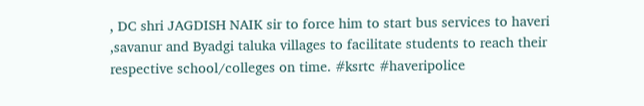, DC shri JAGDISH NAIK sir to force him to start bus services to haveri ,savanur and Byadgi taluka villages to facilitate students to reach their respective school/colleges on time. #ksrtc #haveripolice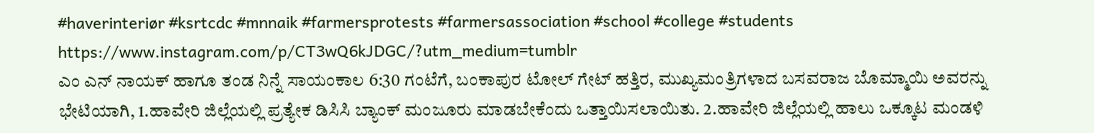#haverinteriør #ksrtcdc #mnnaik #farmersprotests #farmersassociation #school #college #students https://www.instagram.com/p/CT3wQ6kJDGC/?utm_medium=tumblr
ಎಂ ಎನ್ ನಾಯಕ್ ಹಾಗೂ ತಂಡ ನಿನ್ನೆ ಸಾಯಂಕಾಲ 6:30 ಗಂಟೆಗೆ, ಬಂಕಾಪುರ ಟೋಲ್ ಗೇಟ್ ಹತ್ತಿರ, ಮುಖ್ಯಮಂತ್ರಿಗಳಾದ ಬಸವರಾಜ ಬೊಮ್ಮಾಯಿ ಅವರನ್ನು ಭೇಟಿಯಾಗಿ, 1.ಹಾವೇರಿ ಜಿಲ್ಲೆಯಲ್ಲಿ ಪ್ರತ್ಯೇಕ ಡಿಸಿಸಿ ಬ್ಯಾಂಕ್ ಮಂಜೂರು ಮಾಡಬೇಕೆಂದು ಒತ್ತಾಯಿಸಲಾಯಿತು. 2.ಹಾವೇರಿ ಜಿಲ್ಲೆಯಲ್ಲಿ ಹಾಲು ಒಕ್ಕೂಟ ಮಂಡಳಿ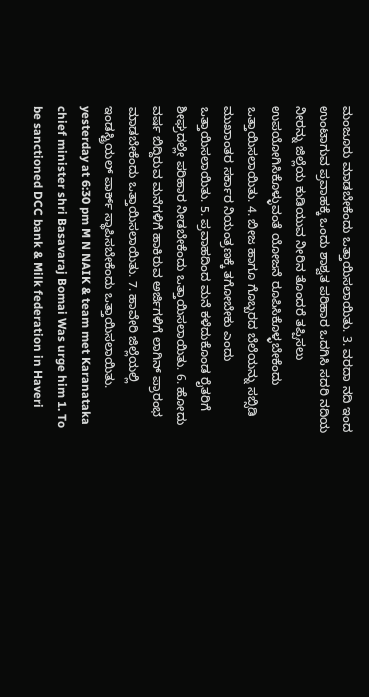ಮಂಜೂರು ಮಾಡಬೇಕೆಂದು ಒತ್ತಾಯಿಸಲಾಯಿತು. 3. ವರದಾ ನದಿ ಇಂದ ಉಂಟಾಗುವ ಪ್ರವಾಹಕ್ಕೆ ಒಂದು ಶಾಶ್ವತ ಪರಿಹಾರ ಒದಗಿಸಿ ಸದರಿ ನದಿಯ ನೀರನ್ನು ಜಿಲ್ಲೆಯ ಕುಡಿಯುವ ನೀರಿನ ತೊಂದರೆ ತಪ್ಪಿಸಲು ಉಪಯೋಗಿಸಿಕೊಳ್ಳುವಂತೆ ಯೋಜನೆ ರೂಪಿಸಿಕೊಳ್ಳಬೇಕೆಂದು ಒತ್ತಾಯಿಸಲಾಯಿತು. 4. ಬೀಜ ಹಾಗೂ ಗೊಬ್ಬರದ ಬೆಲೆಯನ್ನು ಸಬ್ಸಿಡಿ ಮುಖಾಂತರ ಸರ್ಕಾರ ನಿಯಂತ್ರಣಕ್ಕೆ ತಗೋಬೇಕು ಎಂದು ಒತ್ತಾಯಿಸಲಾಯಿತು. 5. ಪ್ರವಾಹದಿಂದ ಮನೆ ಕಳೆದುಕೊಂಡ ರೈತರಿಗೆ ಶೀಘ್ರದಲ್ಲೇ ಪರಿಹಾರ ನೀಡಬೇಕೆಂದು ಒತ್ತಾಯಿಸಲಾಯಿತು. 6. ಹೋದು ವರ್ಷ ಬಿದ್ದಿರುವ ಮನೆಗಳಿಗೆ ಹಾಕಿರುವ ಅರ್ಜಿಗಳಿಗೆ ಲಾಗಿನ್ ಪ್ರಾರಂಭ ಮಾಡಬೇಕೆಂದು ಒತ್ತಾಯಿಸಲಾಯಿತು. 7. ಹಾವೇರಿ ಜಿಲ್ಲೆಯಲ್ಲಿ ಇಂಡಸ್ಟ್ರಿಯಲ್ ಪಾರ್ಕ್ ಸ್ಥಾಪಿಸಬೇಕೆಂದು ಒತ್ತಾಯಿಸಲಾಯಿತು. yesterday at 6:30 pm M N NAIK & team met Karanataka chief minister shri Basavaraj Bomai Was urge him 1. To be sanctioned DCC bank & Milk federation in Haveri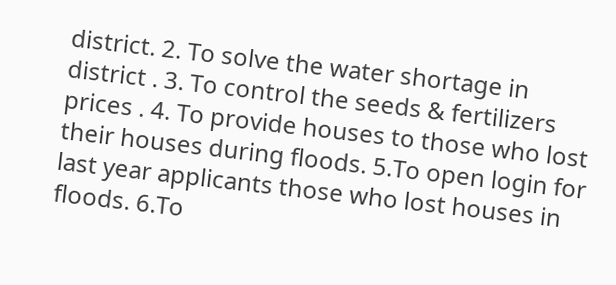district. 2. To solve the water shortage in district . 3. To control the seeds & fertilizers prices . 4. To provide houses to those who lost their houses during floods. 5.To open login for last year applicants those who lost houses in floods. 6.To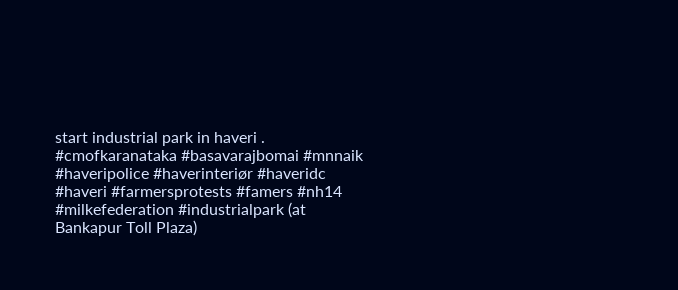start industrial park in haveri . #cmofkaranataka #basavarajbomai #mnnaik #haveripolice #haverinteriør #haveridc #haveri #farmersprotests #famers #nh14 #milkefederation #industrialpark (at Bankapur Toll Plaza)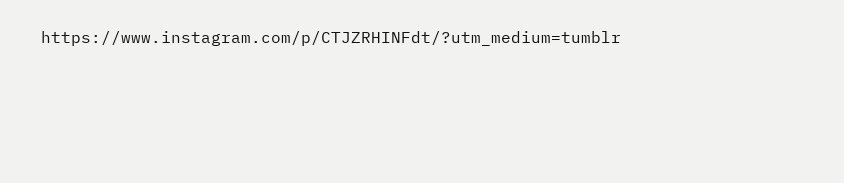https://www.instagram.com/p/CTJZRHINFdt/?utm_medium=tumblr